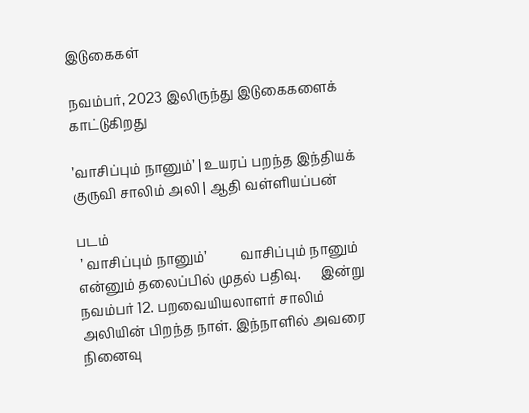இடுகைகள்

நவம்பர், 2023 இலிருந்து இடுகைகளைக் காட்டுகிறது

’வாசிப்பும் நானும்’ | உயரப் பறந்த இந்தியக் குருவி சாலிம் அலி | ஆதி வள்ளியப்பன்

படம்
 ’ வாசிப்பும் நானும்’          வாசிப்பும் நானும் என்னும் தலைப்பில் முதல் பதிவு.      இன்று நவம்பர் 12. பறவையியலாளர் சாலிம் அலியின் பிறந்த நாள். இந்நாளில் அவரை நினைவு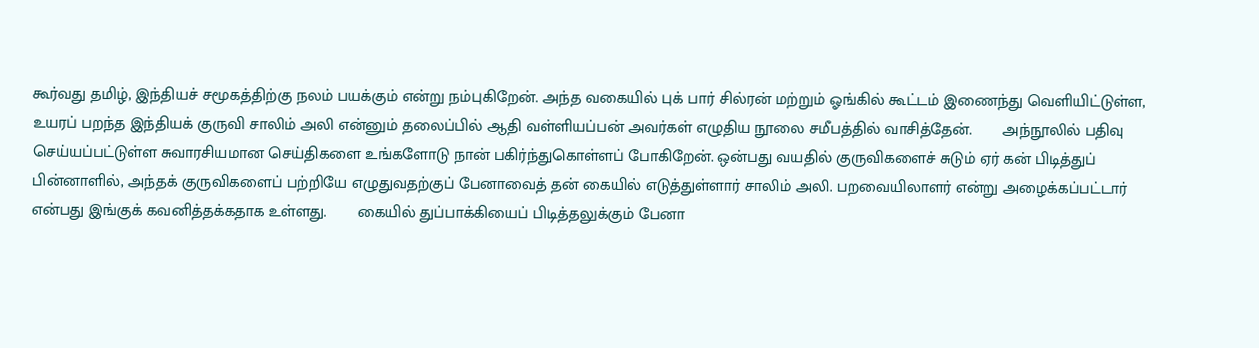கூர்வது தமிழ், இந்தியச் சமூகத்திற்கு நலம் பயக்கும் என்று நம்புகிறேன். அந்த வகையில் புக் பார் சில்ரன் மற்றும் ஓங்கில் கூட்டம் இணைந்து வெளியிட்டுள்ள, உயரப் பறந்த இந்தியக் குருவி சாலிம் அலி என்னும் தலைப்பில் ஆதி வள்ளியப்பன் அவர்கள் எழுதிய நூலை சமீபத்தில் வாசித்தேன்.       அந்நூலில் பதிவு செய்யப்பட்டுள்ள சுவாரசியமான செய்திகளை உங்களோடு நான் பகிர்ந்துகொள்ளப் போகிறேன். ஒன்பது வயதில் குருவிகளைச் சுடும் ஏர் கன் பிடித்துப் பின்னாளில், அந்தக் குருவிகளைப் பற்றியே எழுதுவதற்குப் பேனாவைத் தன் கையில் எடுத்துள்ளார் சாலிம் அலி. பறவையிலாளர் என்று அழைக்கப்பட்டார் என்பது இங்குக் கவனித்தக்கதாக உள்ளது.       கையில் துப்பாக்கியைப் பிடித்தலுக்கும் பேனா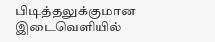பிடித்தலுக்குமான இடைவெளியில்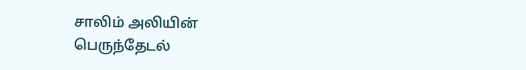சாலிம் அலியின் பெருந்தேடல்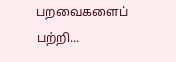பறவைகளைப் பற்றி...